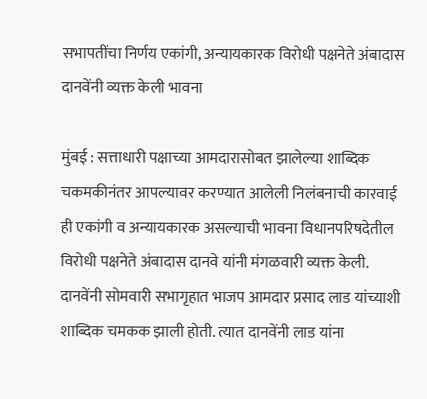सभापतींचा निर्णय एकांगी, अन्यायकारक विरोधी पक्षनेते अंबादास दानवेंनी व्यक्त केली भावना

मुंबई : सत्ताधारी पक्षाच्या आमदारासोबत झालेल्या शाब्दिक चकमकीनंतर आपल्यावर करण्यात आलेली निलंबनाची कारवाई ही एकांगी व अन्यायकारक असल्याची भावना विधानपरिषदेतील विरोधी पक्षनेते अंबादास दानवे यांनी मंगळवारी व्यक्त केली. दानवेंनी सोमवारी सभागृहात भाजप आमदार प्रसाद लाड यांच्याशी शाब्दिक चमकक झाली होती. त्यात दानवेंनी लाड यांना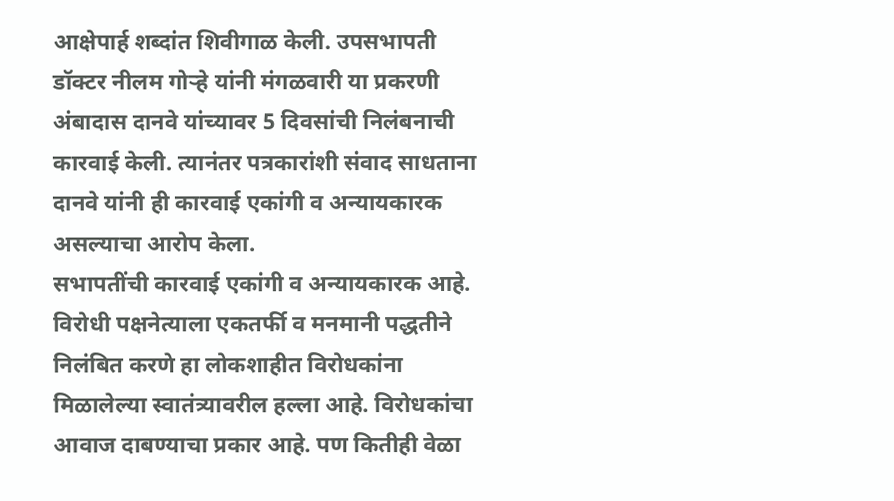आक्षेपार्ह शब्दांत शिवीगाळ केली. उपसभापती डॉक्टर नीलम गोऱ्हे यांनी मंगळवारी या प्रकरणी अंबादास दानवे यांच्यावर 5 दिवसांची निलंबनाची कारवाई केली. त्यानंतर पत्रकारांशी संवाद साधताना दानवे यांनी ही कारवाई एकांगी व अन्यायकारक असल्याचा आरोप केला.
सभापतींची कारवाई एकांगी व अन्यायकारक आहे. विरोधी पक्षनेत्याला एकतर्फी व मनमानी पद्धतीने निलंबित करणे हा लोकशाहीत विरोधकांना मिळालेल्या स्वातंत्र्यावरील हल्ला आहे. विरोधकांचा आवाज दाबण्याचा प्रकार आहे. पण कितीही वेळा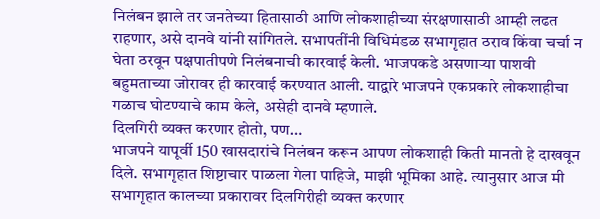निलंबन झाले तर जनतेच्या हितासाठी आणि लोकशाहीच्या संरक्षणासाठी आम्ही लढत राहणार, असे दानवे यांनी सांगितले. सभापतींनी विधिमंडळ सभागृहात ठराव किंवा चर्चा न घेता ठरवून पक्षपातीपणे निलंबनाची कारवाई केली. भाजपकडे असणाऱ्या पाशवी बहुमताच्या जोरावर ही कारवाई करण्यात आली. याद्वारे भाजपने एकप्रकारे लोकशाहीचा गळाच घोटण्याचे काम केले, असेही दानवे म्हणाले.
दिलगिरी व्यक्त करणार होतो, पण…
भाजपने यापूर्वी 150 खासदारांचे निलंबन करून आपण लोकशाही किती मानतो हे दाखवून दिले. सभागृहात शिष्टाचार पाळला गेला पाहिजे, माझी भूमिका आहे. त्यानुसार आज मी सभागृहात कालच्या प्रकारावर दिलगिरीही व्यक्त करणार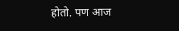होतो. पण आज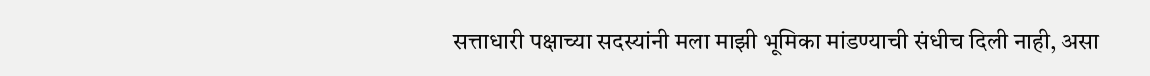सत्ताधारी पक्षाच्या सदस्यांनी मला माझी भूमिका मांडण्याची संधीच दिली नाही, असा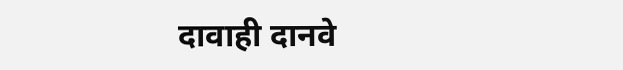दावाही दानवे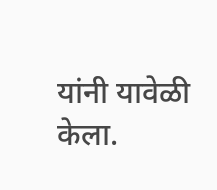यांनी यावेळी केला.